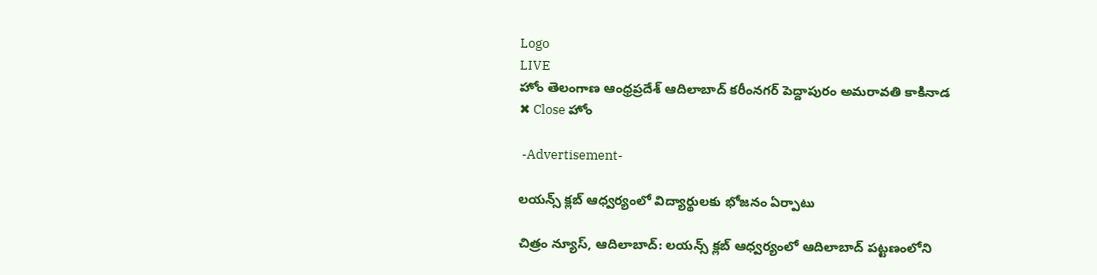Logo
LIVE
హోం తెలంగాణ ఆంధ్రప్రదేశ్ ఆదిలాబాద్ కరీంనగర్ పెద్దాపురం అమరావతి కాకినాడ
✖ Close హోం

 -Advertisement-

లయన్స్ క్లబ్ ఆధ్వర్యంలో విద్యార్థులకు భోజనం ఏర్పాటు

చిత్రం న్యూస్, ఆదిలాబాద్: లయన్స్ క్లబ్ ఆధ్వర్యంలో ఆదిలాబాద్ పట్టణంలోని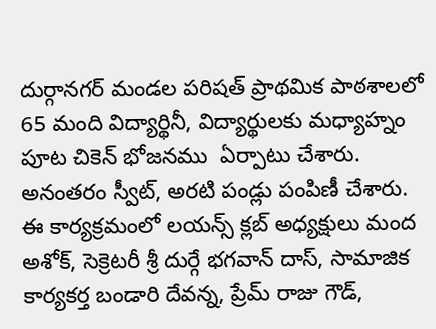దుర్గానగర్ మండల పరిషత్ ప్రాథమిక పాఠశాలలో 65 మంది విద్యార్థినీ, విద్యార్థులకు మధ్యాహ్నం పూట చికెన్ భోజనము  ఏర్పాటు చేశారు. అనంతరం స్వీట్, అరటి పండ్లు పంపిణీ చేశారు. ఈ కార్యక్రమంలో లయన్స్ క్లబ్ అధ్యక్షులు మంద అశోక్, సెక్రెటరీ శ్రీ దుర్గే భగవాన్ దాస్, సామాజిక కార్యకర్త బండారి దేవన్న, ప్రేమ్ రాజు గౌడ్,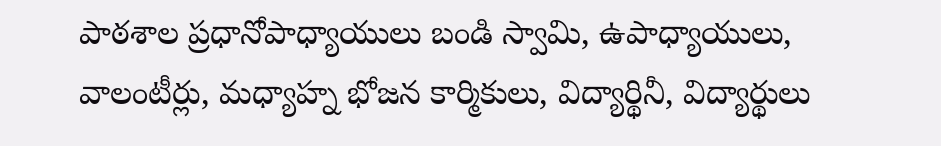పాఠశాల ప్రధానోపాధ్యాయులు బండి స్వామి, ఉపాధ్యాయులు, వాలంటీర్లు, మధ్యాహ్న భోజన కార్మికులు, విద్యార్థినీ, విద్యార్థులు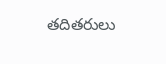తదితరులు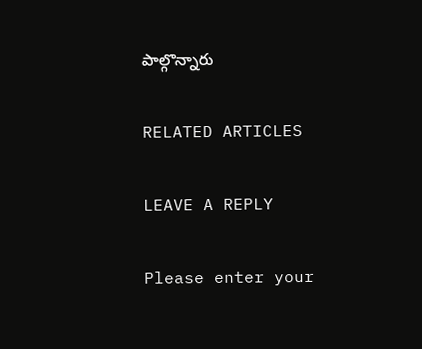పాల్గొన్నారు

RELATED ARTICLES

LEAVE A REPLY

Please enter your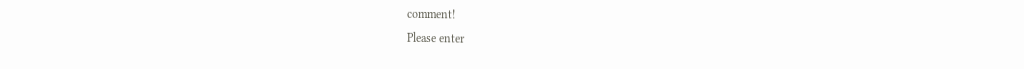comment!
Please enter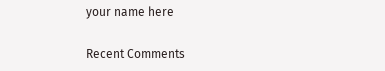your name here

Recent Comments